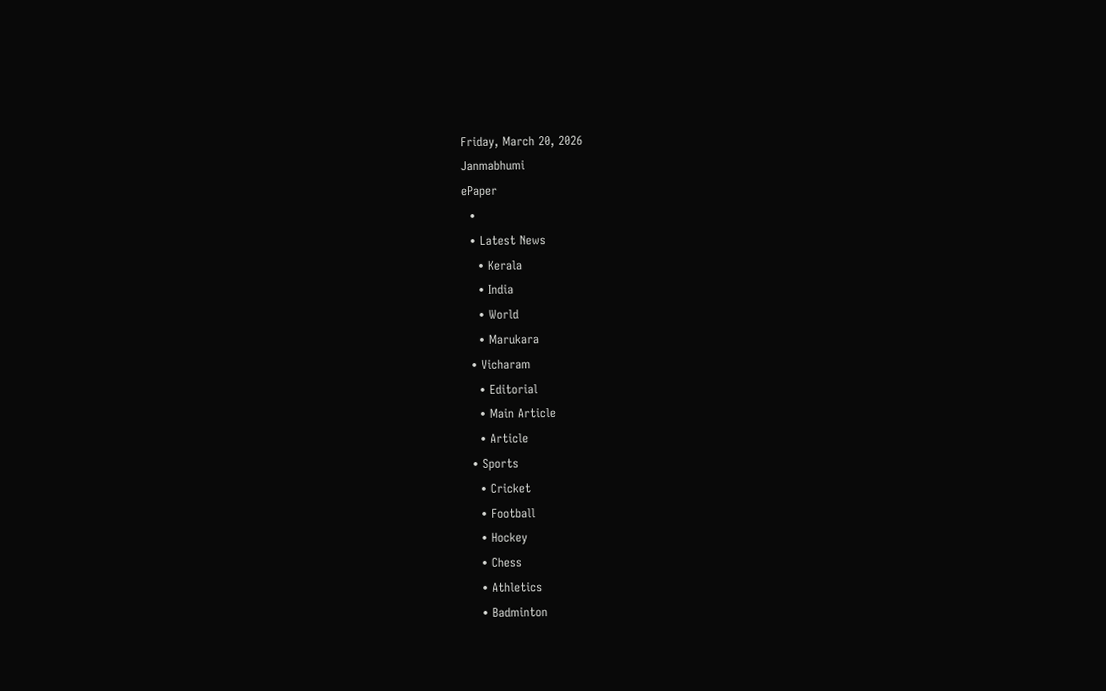Friday, March 20, 2026
Janmabhumi
ePaper
  •
  • Latest News
    • Kerala
    • India
    • World
    • Marukara
  • Vicharam
    • Editorial
    • Main Article
    • Article
  • Sports
    • Cricket
    • Football
    • Hockey
    • Chess
    • Athletics
    • Badminton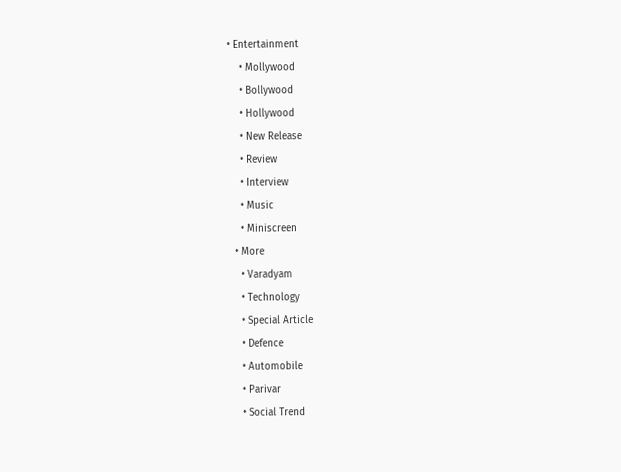• Entertainment
    • Mollywood
    • Bollywood
    • Hollywood
    • New Release
    • Review
    • Interview
    • Music
    • Miniscreen
  • More
    • Varadyam
    • Technology
    • Special Article
    • Defence
    • Automobile
    • Parivar
    • Social Trend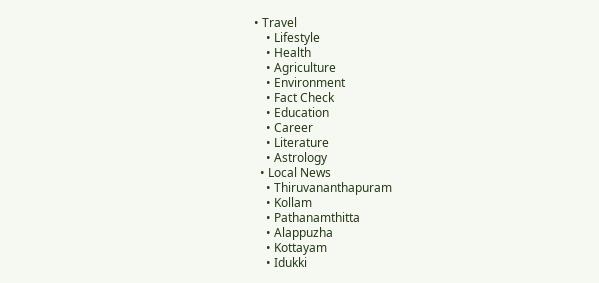• Travel
    • Lifestyle
    • Health
    • Agriculture
    • Environment
    • Fact Check
    • Education
    • Career
    • Literature
    • Astrology
  • Local News
    • Thiruvananthapuram
    • Kollam
    • Pathanamthitta
    • Alappuzha
    • Kottayam
    • Idukki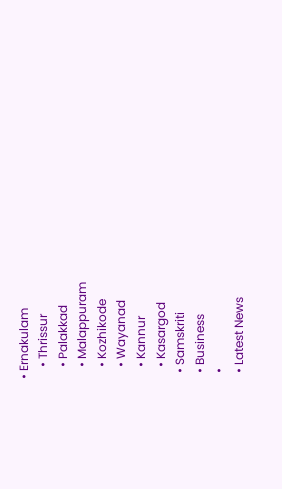• Ernakulam
    • Thrissur
    • Palakkad
    • Malappuram
    • Kozhikode
    • Wayanad
    • Kannur
    • Kasargod
  • Samskriti
  • Business
  •
  • Latest News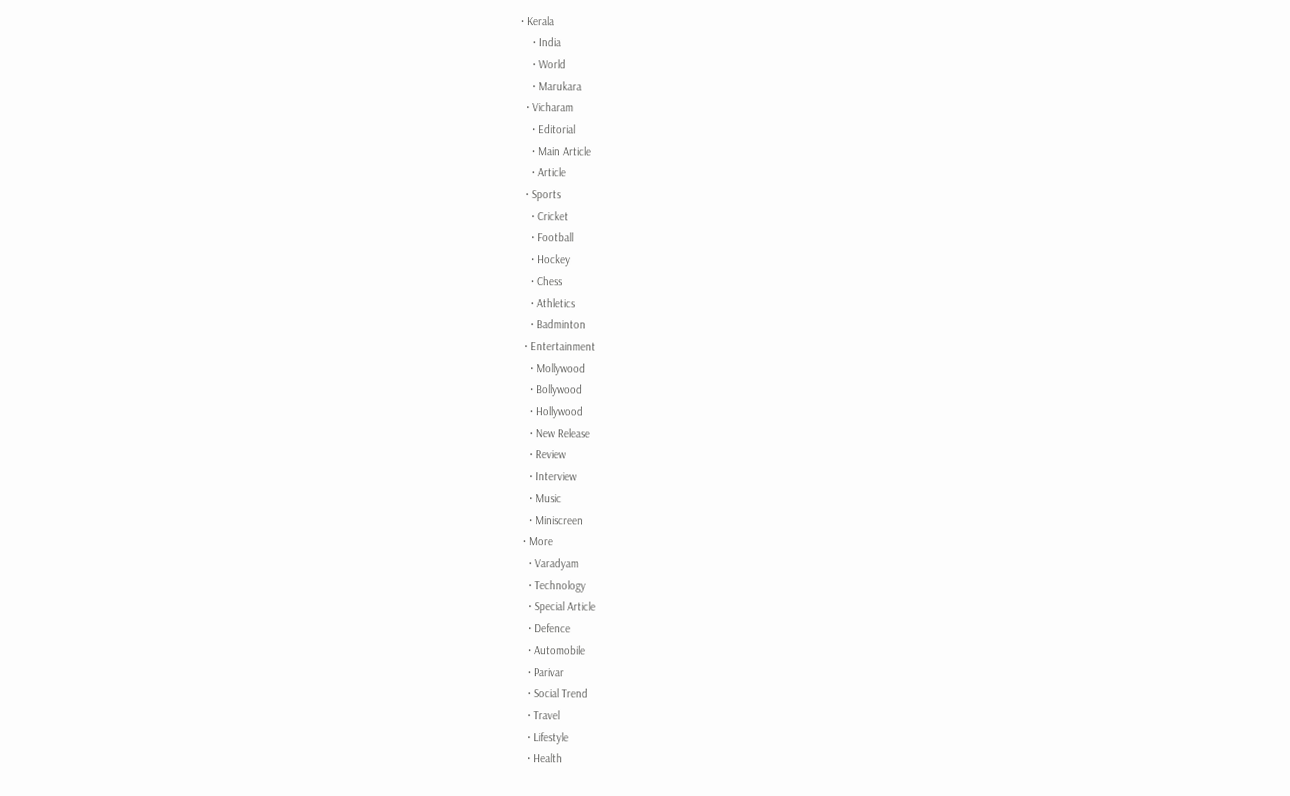• Kerala
    • India
    • World
    • Marukara
  • Vicharam
    • Editorial
    • Main Article
    • Article
  • Sports
    • Cricket
    • Football
    • Hockey
    • Chess
    • Athletics
    • Badminton
  • Entertainment
    • Mollywood
    • Bollywood
    • Hollywood
    • New Release
    • Review
    • Interview
    • Music
    • Miniscreen
  • More
    • Varadyam
    • Technology
    • Special Article
    • Defence
    • Automobile
    • Parivar
    • Social Trend
    • Travel
    • Lifestyle
    • Health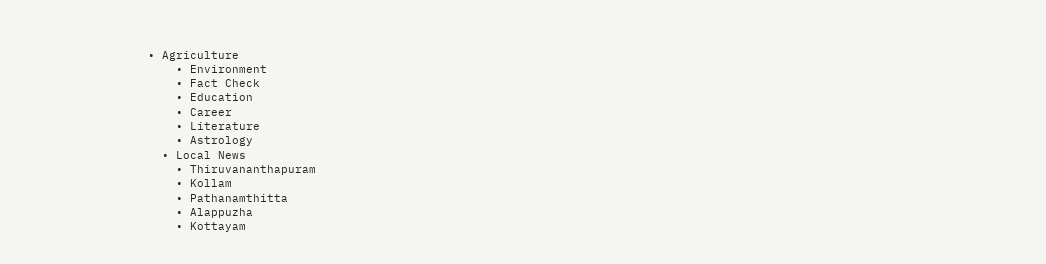• Agriculture
    • Environment
    • Fact Check
    • Education
    • Career
    • Literature
    • Astrology
  • Local News
    • Thiruvananthapuram
    • Kollam
    • Pathanamthitta
    • Alappuzha
    • Kottayam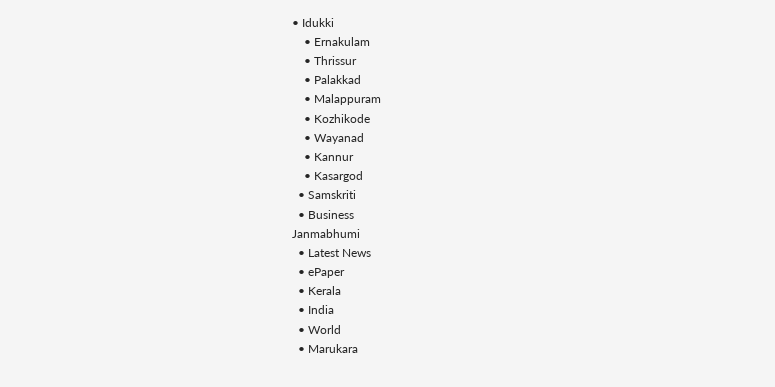• Idukki
    • Ernakulam
    • Thrissur
    • Palakkad
    • Malappuram
    • Kozhikode
    • Wayanad
    • Kannur
    • Kasargod
  • Samskriti
  • Business
Janmabhumi
  • Latest News
  • ePaper
  • Kerala
  • India
  • World
  • Marukara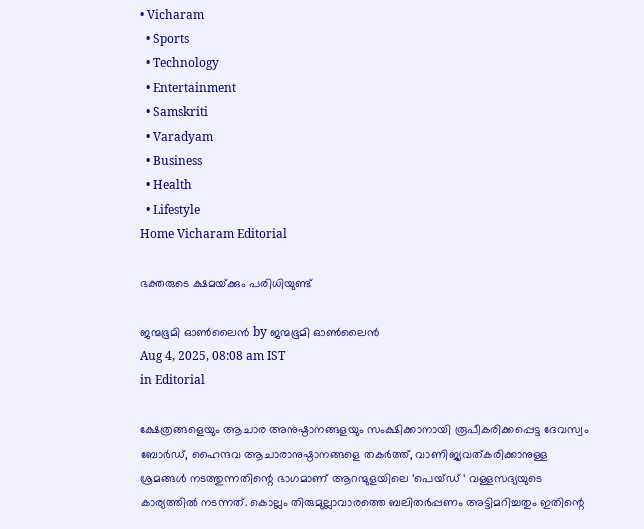• Vicharam
  • Sports
  • Technology
  • Entertainment
  • Samskriti
  • Varadyam
  • Business
  • Health
  • Lifestyle
Home Vicharam Editorial

ഭക്തരുടെ ക്ഷമയ്‌ക്കും പരിധിയുണ്ട്

ജന്മഭൂമി ഓണ്‍ലൈന്‍ by ജന്മഭൂമി ഓണ്‍ലൈന്‍
Aug 4, 2025, 08:08 am IST
in Editorial

ക്ഷേത്രങ്ങളെയും ആചാര അനുഷ്ഠാനങ്ങളയും സംക്ഷിക്കാനായി രൂപീകരിക്കപ്പെട്ട ദേവസ്വം ബോര്‍ഡ്, ഹൈന്ദവ ആചാരാനുഷ്ഠാനങ്ങളെ തകര്‍ത്ത്, വാണിജ്യവത്കരിക്കാനുള്ള ശ്രമങ്ങള്‍ നടത്തുന്നതിന്റെ ഭാഗമാണ് ആറന്മുളയിലെ ‘പെയ്ഡ് ‘ വള്ളസദ്യയുടെ കാര്യത്തില്‍ നടന്നത്. കൊല്ലം തിരുമുല്ലാവാരത്തെ ബലിതര്‍പ്പണം അട്ടിമറിച്ചതും ഇതിന്റെ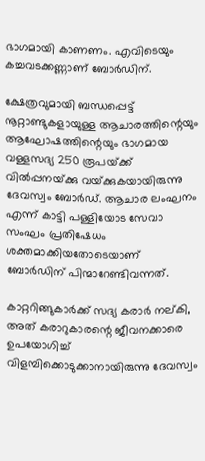ഭാഗമായി കാണണം. എവിടെയും കച്ചവടക്കണ്ണാണ് ബോര്‍ഡിന്.

ക്ഷേത്രവുമായി ബന്ധപ്പെട്ട് നൂറ്റാണ്ടുകളായുള്ള ആചാരത്തിന്റെയും ആഘോഷത്തിന്റെയും ഭാഗമായ വള്ളസദ്യ 250 രൂപയ്‌ക്ക് വില്‍പ്പനയ്‌ക്കു വയ്‌ക്കുകയായിരുന്നു ദേവസ്വം ബോര്‍ഡ്. ആചാര ലംഘനം എന്ന് കാട്ടി പള്ളിയോട സേവാ സംഘം പ്രതിഷേധം ശക്തമാക്കിയതോടെയാണ് ബോര്‍ഡിന് പിന്മാറേണ്ടിവന്നത്.

കാറ്ററിങ്ങുകാര്‍ക്ക് സദ്യ കരാര്‍ നല്കി, അത് കരാറുകാരന്റെ ജീവനക്കാരെ ഉപയോഗിച്ച് വിളമ്പിക്കൊടുക്കാനായിരുന്നു ദേവസ്വം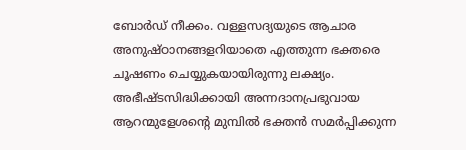ബോര്‍ഡ് നീക്കം. വള്ളസദ്യയുടെ ആചാര അനുഷ്ഠാനങ്ങളറിയാതെ എത്തുന്ന ഭക്തരെ ചൂഷണം ചെയ്യുകയായിരുന്നു ലക്ഷ്യം. അഭീഷ്ടസിദ്ധിക്കായി അന്നദാനപ്രഭുവായ ആറന്മുളേശന്റെ മുമ്പില്‍ ഭക്തന്‍ സമര്‍പ്പിക്കുന്ന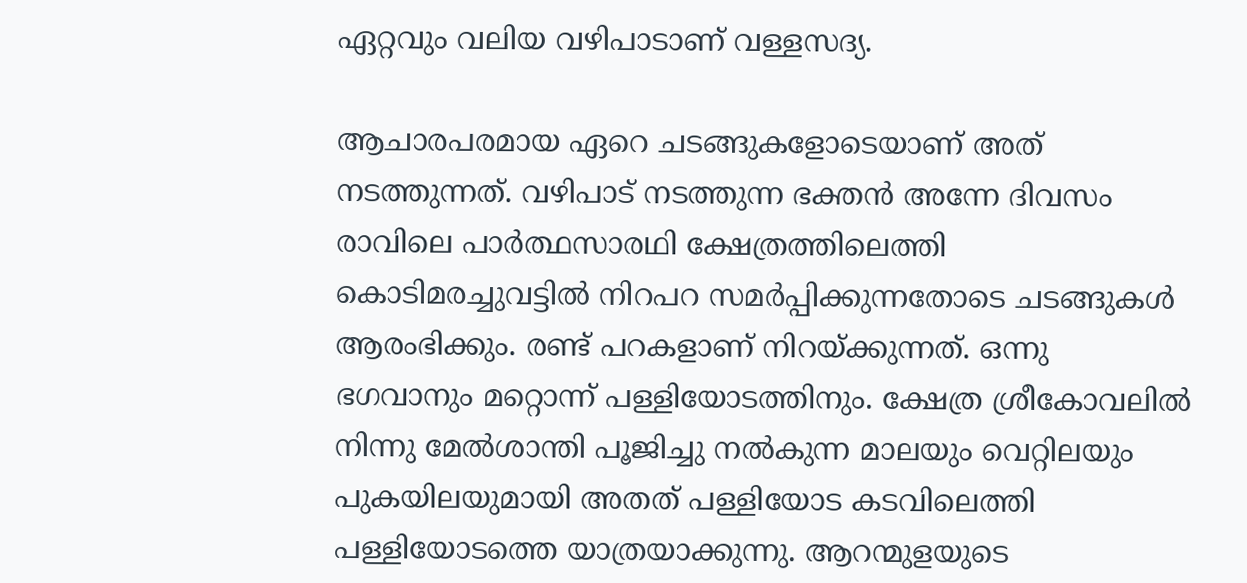ഏറ്റവും വലിയ വഴിപാടാണ് വള്ളസദ്യ.

ആചാരപരമായ ഏറെ ചടങ്ങുകളോടെയാണ് അത് നടത്തുന്നത്. വഴിപാട് നടത്തുന്ന ഭക്തന്‍ അന്നേ ദിവസം രാവിലെ പാര്‍ത്ഥസാരഥി ക്ഷേത്രത്തിലെത്തി കൊടിമരച്ചുവട്ടില്‍ നിറപറ സമര്‍പ്പിക്കുന്നതോടെ ചടങ്ങുകള്‍ ആരംഭിക്കും. രണ്ട് പറകളാണ് നിറയ്‌ക്കുന്നത്. ഒന്നു ഭഗവാനും മറ്റൊന്ന് പള്ളിയോടത്തിനും. ക്ഷേത്ര ശ്രീകോവലില്‍ നിന്നു മേല്‍ശാന്തി പൂജിച്ചു നല്‍കുന്ന മാലയും വെറ്റിലയും പുകയിലയുമായി അതത് പള്ളിയോട കടവിലെത്തി പള്ളിയോടത്തെ യാത്രയാക്കുന്നു. ആറന്മുളയുടെ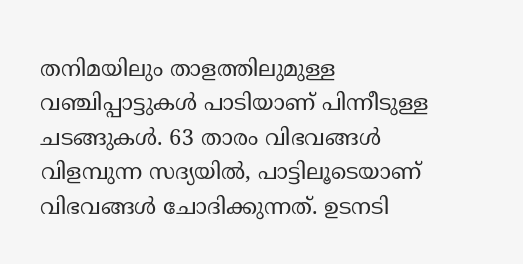തനിമയിലും താളത്തിലുമുള്ള വഞ്ചിപ്പാട്ടുകള്‍ പാടിയാണ് പിന്നീടുള്ള ചടങ്ങുകള്‍. 63 താരം വിഭവങ്ങള്‍ വിളമ്പുന്ന സദ്യയില്‍, പാട്ടിലൂടെയാണ് വിഭവങ്ങള്‍ ചോദിക്കുന്നത്. ഉടനടി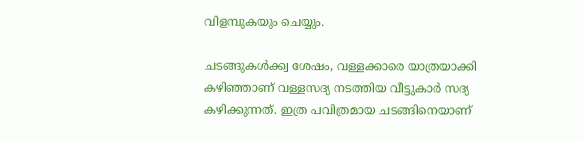വിളമ്പുകയും ചെയ്യും.

ചടങ്ങുകള്‍ക്ക്വ ശേഷം, വള്ളക്കാരെ യാത്രയാക്കി കഴിഞ്ഞാണ് വള്ളസദ്യ നടത്തിയ വീട്ടുകാര്‍ സദ്യ കഴിക്കുന്നത്. ഇത്ര പവിത്രമായ ചടങ്ങിനെയാണ്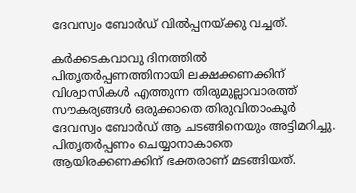ദേവസ്വം ബോര്‍ഡ് വില്‍പ്പനയ്‌ക്കു വച്ചത്.

കര്‍ക്കടകവാവു ദിനത്തില്‍ പിതൃതര്‍പ്പണത്തിനായി ലക്ഷക്കണക്കിന് വിശ്വാസികള്‍ എത്തുന്ന തിരുമുല്ലാവാരത്ത് സൗകര്യങ്ങള്‍ ഒരുക്കാതെ തിരുവിതാംകൂര്‍ ദേവസ്വം ബോര്‍ഡ് ആ ചടങ്ങിനെയും അട്ടിമറിച്ചു. പിതൃതര്‍പ്പണം ചെയ്യാനാകാതെ ആയിരക്കണക്കിന് ഭക്തരാണ് മടങ്ങിയത്.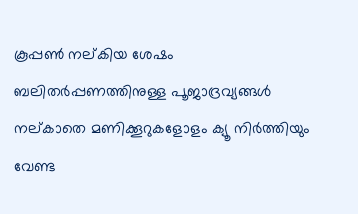കൂപ്പണ്‍ നല്കിയ ശേഷം ബലിതര്‍പ്പണത്തിനുള്ള പൂജാദ്രവ്യങ്ങള്‍ നല്കാതെ മണിക്കൂറുകളോളം ക്യൂ നിര്‍ത്തിയും വേണ്ട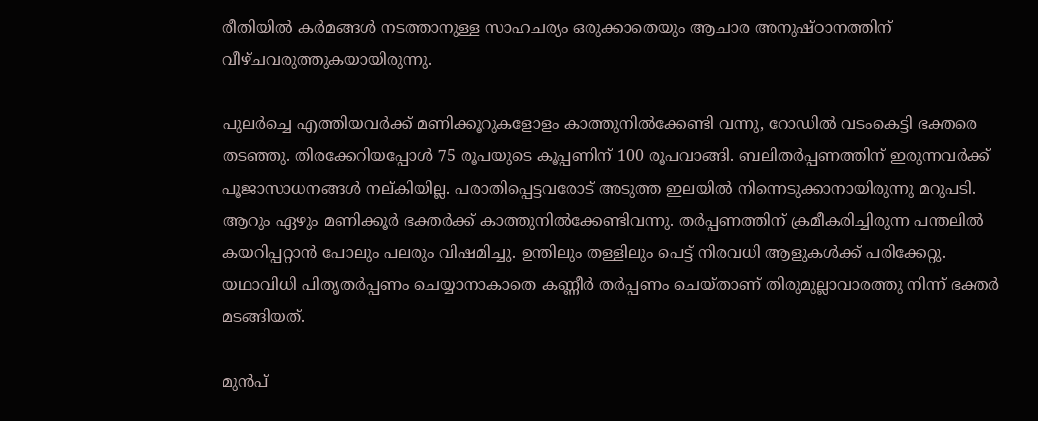രീതിയില്‍ കര്‍മങ്ങള്‍ നടത്താനുള്ള സാഹചര്യം ഒരുക്കാതെയും ആചാര അനുഷ്ഠാനത്തിന് വീഴ്ചവരുത്തുകയായിരുന്നു.

പുലര്‍ച്ചെ എത്തിയവര്‍ക്ക് മണിക്കൂറുകളോളം കാത്തുനില്‍ക്കേണ്ടി വന്നു, റോഡില്‍ വടംകെട്ടി ഭക്തരെ തടഞ്ഞു. തിരക്കേറിയപ്പോള്‍ 75 രൂപയുടെ കൂപ്പണിന് 100 രൂപവാങ്ങി. ബലിതര്‍പ്പണത്തിന് ഇരുന്നവര്‍ക്ക് പൂജാസാധനങ്ങള്‍ നല്കിയില്ല. പരാതിപ്പെട്ടവരോട് അടുത്ത ഇലയില്‍ നിന്നെടുക്കാനായിരുന്നു മറുപടി. ആറും ഏഴും മണിക്കൂര്‍ ഭക്തര്‍ക്ക് കാത്തുനില്‍ക്കേണ്ടിവന്നു. തര്‍പ്പണത്തിന് ക്രമീകരിച്ചിരുന്ന പന്തലില്‍ കയറിപ്പറ്റാന്‍ പോലും പലരും വിഷമിച്ചു. ഉന്തിലും തള്ളിലും പെട്ട് നിരവധി ആളുകള്‍ക്ക് പരിക്കേറ്റു. യഥാവിധി പിതൃതര്‍പ്പണം ചെയ്യാനാകാതെ കണ്ണീര്‍ തര്‍പ്പണം ചെയ്താണ് തിരുമുല്ലാവാരത്തു നിന്ന് ഭക്തര്‍ മടങ്ങിയത്.

മുന്‍പ്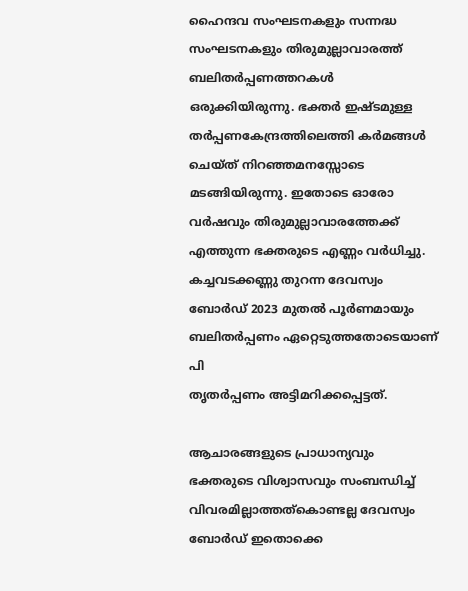ഹൈന്ദവ സംഘടനകളും സന്നദ്ധ സംഘടനകളും തിരുമുല്ലാവാരത്ത് ബലിതര്‍പ്പണത്തറകള്‍ ഒരുക്കിയിരുന്നു. ഭക്തര്‍ ഇഷ്ടമുള്ള തര്‍പ്പണകേന്ദ്രത്തിലെത്തി കര്‍മങ്ങള്‍ ചെയ്ത് നിറഞ്ഞമനസ്സോടെ മടങ്ങിയിരുന്നു. ഇതോടെ ഓരോ വര്‍ഷവും തിരുമുല്ലാവാരത്തേക്ക് എത്തുന്ന ഭക്തരുടെ എണ്ണം വര്‍ധിച്ചു. കച്ചവടക്കണ്ണു തുറന്ന ദേവസ്വം ബോര്‍ഡ് 2023 മുതല്‍ പൂര്‍ണമായും ബലിതര്‍പ്പണം ഏറ്റെടുത്തതോടെയാണ് പി
തൃതര്‍പ്പണം അട്ടിമറിക്കപ്പെട്ടത്.

ആചാരങ്ങളുടെ പ്രാധാന്യവും ഭക്തരുടെ വിശ്വാസവും സംബന്ധിച്ച് വിവരമില്ലാത്തത്‌കൊണ്ടല്ല ദേവസ്വം ബോര്‍ഡ് ഇതൊക്കെ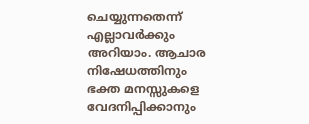ചെയ്യുന്നതെന്ന് എല്ലാവര്‍ക്കും അറിയാം. ആചാര നിഷേധത്തിനും ഭക്ത മനസ്സുകളെ വേദനിപ്പിക്കാനും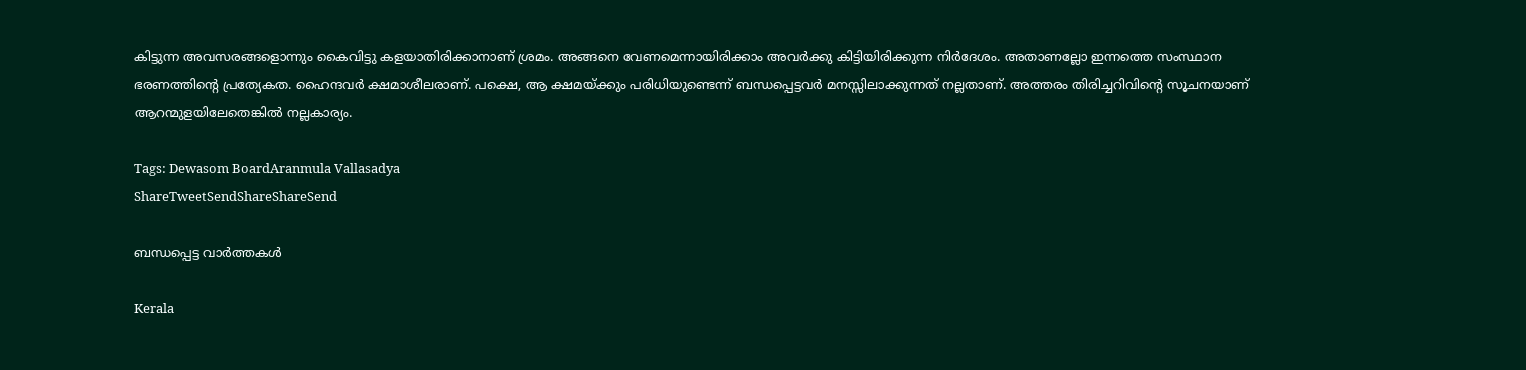കിട്ടുന്ന അവസരങ്ങളൊന്നും കൈവിട്ടു കളയാതിരിക്കാനാണ് ശ്രമം. അങ്ങനെ വേണമെന്നായിരിക്കാം അവര്‍ക്കു കിട്ടിയിരിക്കുന്ന നിര്‍ദേശം. അതാണല്ലോ ഇന്നത്തെ സംസ്ഥാന ഭരണത്തിന്റെ പ്രത്യേകത. ഹൈന്ദവര്‍ ക്ഷമാശീലരാണ്. പക്ഷെ, ആ ക്ഷമയ്‌ക്കും പരിധിയുണ്ടെന്ന് ബന്ധപ്പെട്ടവര്‍ മനസ്സിലാക്കുന്നത് നല്ലതാണ്. അത്തരം തിരിച്ചറിവിന്റെ സൂചനയാണ് ആറന്മുളയിലേതെങ്കില്‍ നല്ലകാര്യം.

Tags: Dewasom BoardAranmula Vallasadya
ShareTweetSendShareShareSend

ബന്ധപ്പെട്ട വാര്‍ത്തകള്‍

Kerala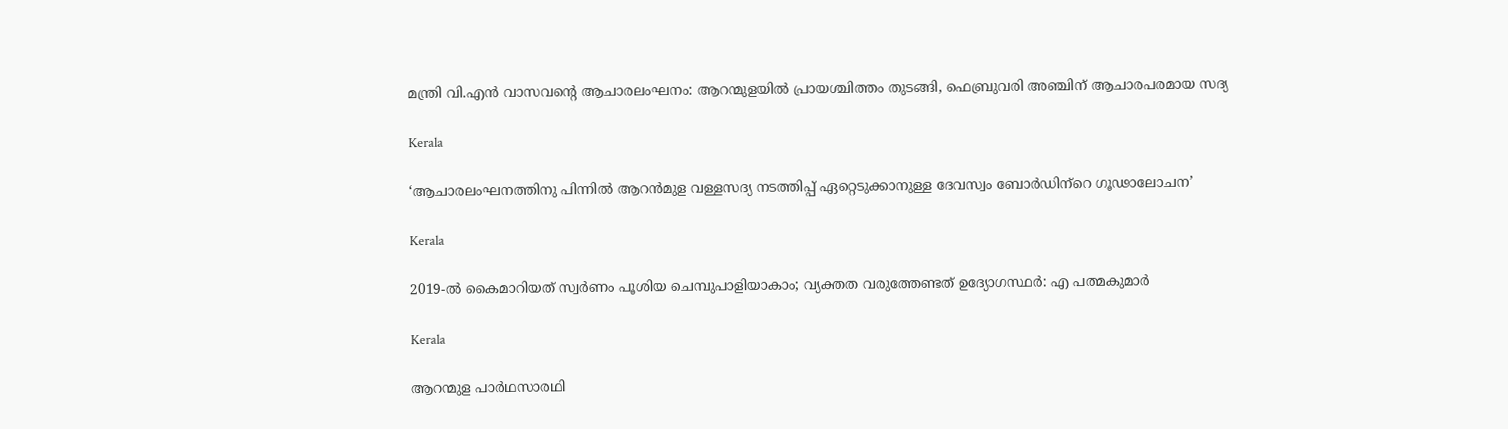മന്ത്രി വി.എൻ വാസവന്റെ ആചാരലംഘനം: ആറന്മുളയില്‍ പ്രായശ്ചിത്തം തുടങ്ങി, ഫെബ്രുവരി അഞ്ചിന് ആചാരപരമായ സദ്യ

Kerala

‘ആചാരലംഘനത്തിനു പിന്നില്‍ ആറന്‍മുള വള്ളസദ്യ നടത്തിപ്പ് ഏറ്റെടുക്കാനുള്ള ദേവസ്വം ബോര്‍ഡിന്‌റെ ഗൂഢാലോചന’

Kerala

2019-ൽ കൈമാറിയത് സ്വർണം പൂശിയ ചെമ്പുപാളിയാകാം; വ്യക്തത വരുത്തേണ്ടത് ഉദ്യോഗസ്ഥർ: എ പത്മകുമാർ

Kerala

ആറന്മുള പാര്‍ഥസാരഥി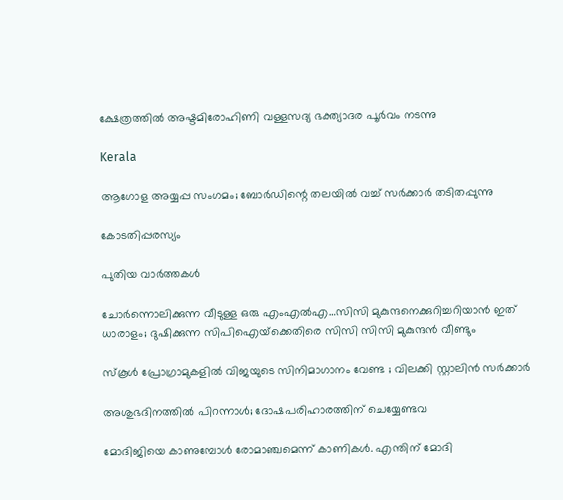ക്ഷേത്രത്തില്‍ അഷ്ടമിരോഹിണി വള്ളസദ്യ ഭക്ത്യാദര പൂര്‍വം നടന്നു

Kerala

ആഗോള അയ്യപ്പ സംഗമം; ബോര്‍ഡിന്റെ തലയില്‍ വച്ച് സര്‍ക്കാര്‍ തടിതപ്പുന്നു

കോടതിപ്പരസ്യം

പുതിയ വാര്‍ത്തകള്‍

ചോര്‍ന്നൊലിക്കുന്ന വീടുള്ള ഒരു എംഎല്‍എ…സിസി മുകുന്ദനെക്കുറിച്ചറിയാന്‍ ഇത് ധാരാളം; ദുഷിക്കുന്ന സിപിഐയ്‌ക്കെതിരെ സിസി സിസി മുകുന്ദന്‍ വീണ്ടും

സ്കൂൾ പ്രോഗ്രാമുകളിൽ വിജയുടെ സിനിമാഗാനം വേണ്ട ; വിലക്കി സ്റ്റാലിൻ സർക്കാർ

അശുഭദിനത്തിൽ പിറന്നാൾ; ദോഷപരിഹാരത്തിന് ചെയ്യേണ്ടവ

മോദിജിയെ കാണുമ്പോള്‍ രോമാഞ്ചമെന്ന് കാണികള്‍. എന്തിന് മോദി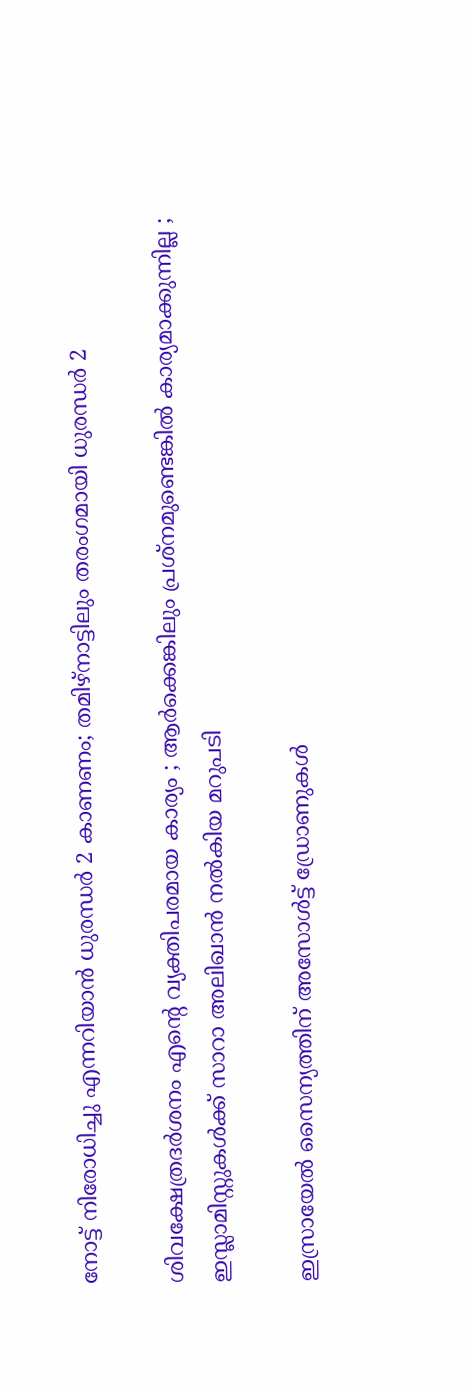നോട്ട് നിരോധിച്ചു എന്നറിയാന്‍ ധുരന്ധര്‍ 2 കാണണം; തമിഴ്നാട്ടിലും തരംഗമായി ധുരന്ധര്‍ 2

ശിവക്ഷേത്രദർശനം എന്റെ വ്യക്തിപരമായ കാര്യം ; ആർക്കെങ്കിലും പ്രശ്‌നമുണ്ടെങ്കിൽ കാര്യമാക്കുന്നില്ല ; ഇസ്ലാമിസ്റ്റുകൾക്ക് സാറാ അലിഖാൻ നൽകിയ മറുപടി

ഇസ്രായേൽ സൈന്യത്തിന് അസോൾട്ട് ഡ്രോണുകൾ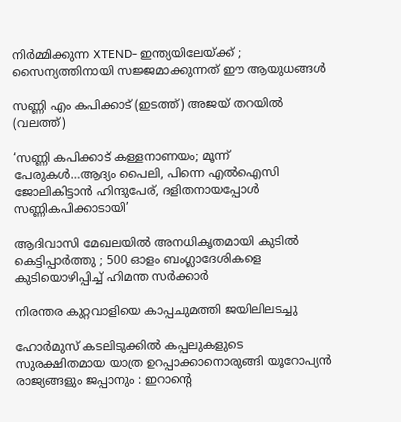നിർമ്മിക്കുന്ന XTEND- ഇന്ത്യയിലേയ്‌ക്ക് ; സൈന്യത്തിനായി സജ്ജമാക്കുന്നത് ഈ ആയുധങ്ങൾ

സണ്ണി എം കപിക്കാട് (ഇടത്ത്) അജയ് തറയില്‍ (വലത്ത്)

‘സണ്ണി കപിക്കാട് കള്ളനാണയം; മൂന്ന് പേരുകള്‍…ആദ്യം പൈലി, പിന്നെ എല്‍ഐസി ജോലികിട്ടാന്‍ ഹിന്ദുപേര്, ദളിതനായപ്പോള്‍ സണ്ണികപിക്കാടായി’

ആദിവാസി മേഖലയിൽ അനധികൃതമായി കുടിൽ കെട്ടിപ്പാർത്തു ; 500 ഓളം ബംഗ്ലാദേശികളെ കുടിയൊഴിപ്പിച്ച് ഹിമന്ത സർക്കാർ

നിരന്തര കുറ്റവാളിയെ കാപ്പചുമത്തി ജയിലിലടച്ചു

ഹോർമുസ് കടലിടുക്കിൽ കപ്പലുകളുടെ സുരക്ഷിതമായ യാത്ര ഉറപ്പാക്കാനൊരുങ്ങി യൂറോപ്യൻ രാജ്യങ്ങളും ജപ്പാനും : ഇറാന്റെ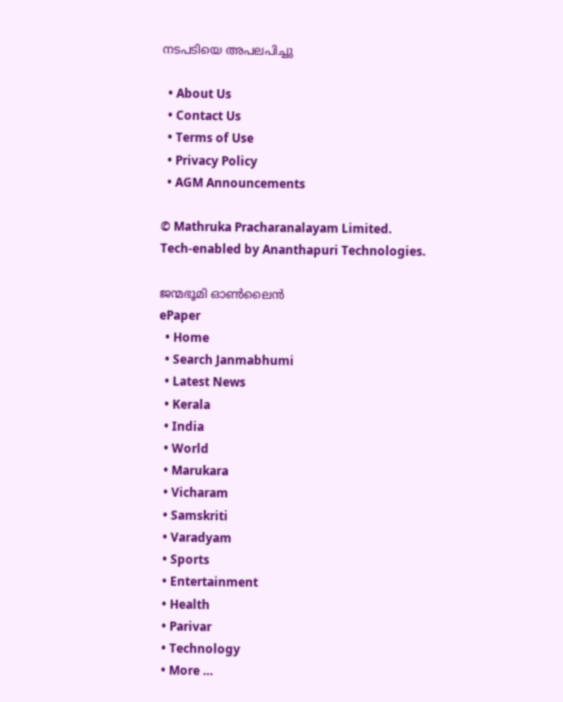നടപടിയെ അപലപിച്ചു

  • About Us
  • Contact Us
  • Terms of Use
  • Privacy Policy
  • AGM Announcements

© Mathruka Pracharanalayam Limited.
Tech-enabled by Ananthapuri Technologies.

ജന്മഭൂമി ഓണ്‍ലൈന്‍
ePaper
  • Home
  • Search Janmabhumi
  • Latest News
  • Kerala
  • India
  • World
  • Marukara
  • Vicharam
  • Samskriti
  • Varadyam
  • Sports
  • Entertainment
  • Health
  • Parivar
  • Technology
  • More …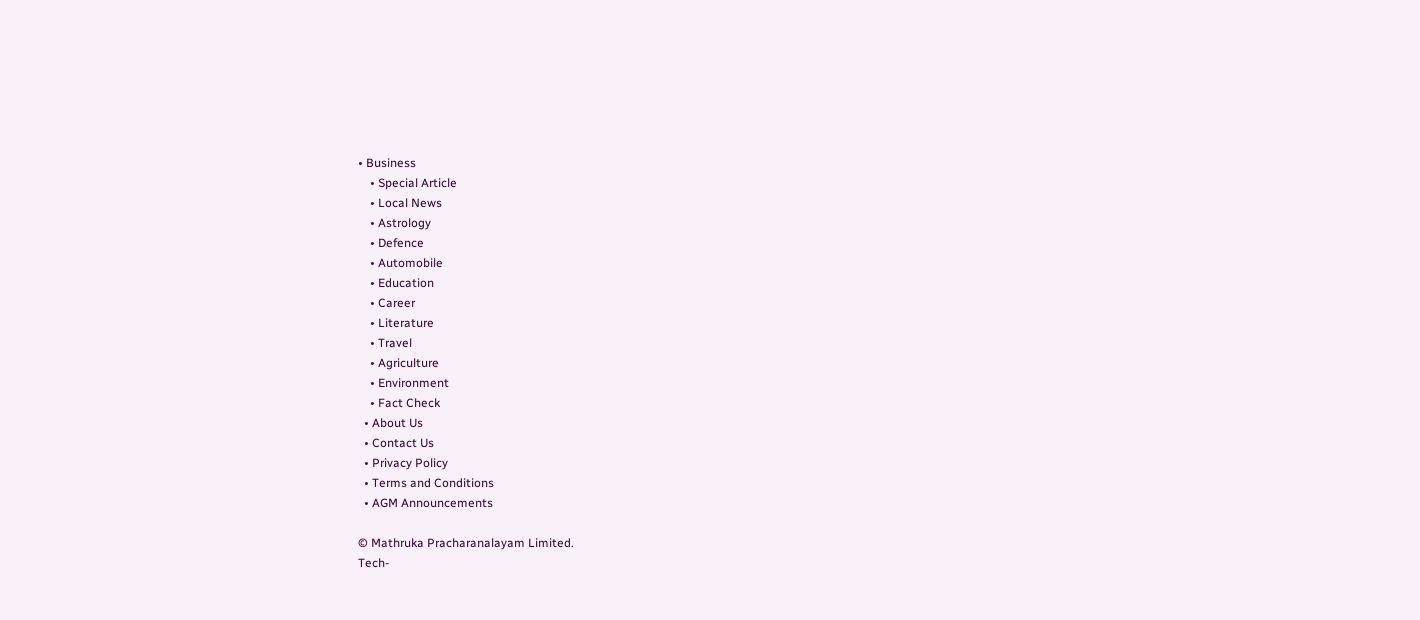• Business
    • Special Article
    • Local News
    • Astrology
    • Defence
    • Automobile
    • Education
    • Career
    • Literature
    • Travel
    • Agriculture
    • Environment
    • Fact Check
  • About Us
  • Contact Us
  • Privacy Policy
  • Terms and Conditions
  • AGM Announcements

© Mathruka Pracharanalayam Limited.
Tech-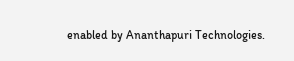enabled by Ananthapuri Technologies.